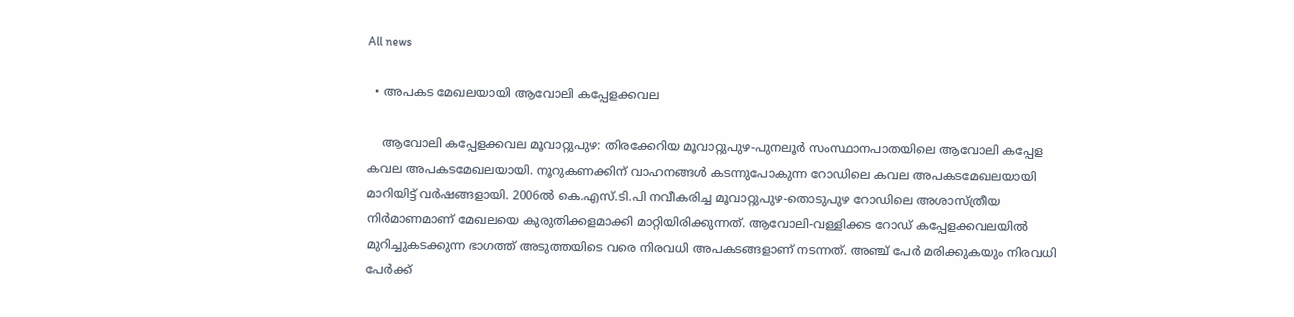All news

  • അപകട മേഖലയായി ആവോലി കപ്പേളക്കവല

    ആവോലി കപ്പേളക്കവല മൂവാറ്റുപുഴ: തിരക്കേറിയ മൂവാറ്റുപുഴ-പുനലൂർ സംസ്ഥാനപാതയിലെ ആവോലി കപ്പേള കവല അപകടമേഖലയായി. നൂറുകണക്കിന് വാഹനങ്ങൾ കടന്നുപോകുന്ന റോഡിലെ കവല അപകടമേഖലയായി മാറിയിട്ട് വർഷങ്ങളായി. 2006ൽ കെ.എസ്.ടി.പി നവീകരിച്ച മൂവാറ്റുപുഴ-തൊടുപുഴ റോഡിലെ അശാസ്ത്രീയ നിർമാണമാണ് മേഖലയെ കുരുതിക്കളമാക്കി മാറ്റിയിരിക്കുന്നത്. ആവോലി-വള്ളിക്കട റോഡ് കപ്പേളക്കവലയിൽ മുറിച്ചുകടക്കുന്ന ഭാഗത്ത് അടുത്തയിടെ വരെ നിരവധി അപകടങ്ങളാണ് നടന്നത്. അഞ്ച് പേർ മരിക്കുകയും നിരവധി പേർക്ക്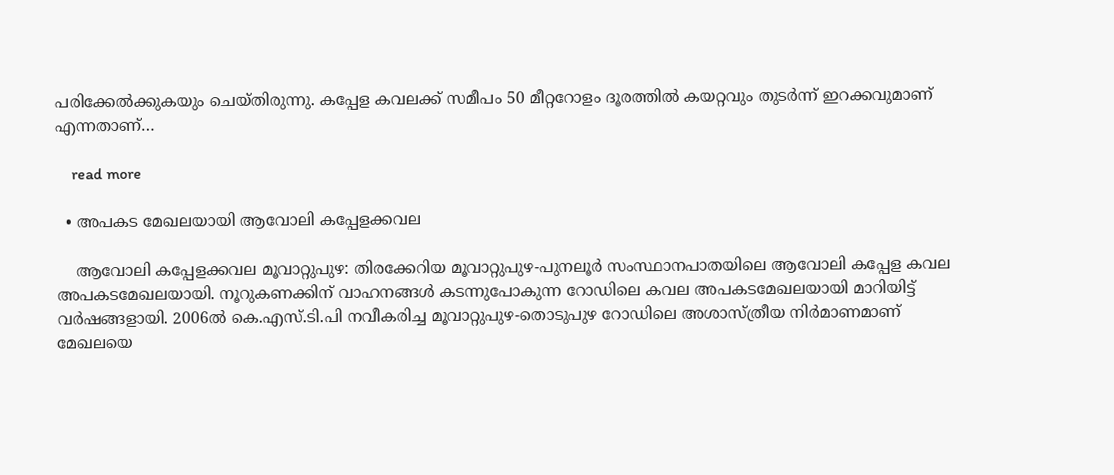പരിക്കേൽക്കുകയും ചെയ്തിരുന്നു. കപ്പേള കവലക്ക് സമീപം 50 മീറ്ററോളം ദൂരത്തിൽ കയറ്റവും തുടർന്ന് ഇറക്കവുമാണ് എന്നതാണ്…

    read more

  • അപകട മേഖലയായി ആവോലി കപ്പേളക്കവല

    ആവോലി കപ്പേളക്കവല മൂവാറ്റുപുഴ: തിരക്കേറിയ മൂവാറ്റുപുഴ-പുനലൂർ സംസ്ഥാനപാതയിലെ ആവോലി കപ്പേള കവല അപകടമേഖലയായി. നൂറുകണക്കിന് വാഹനങ്ങൾ കടന്നുപോകുന്ന റോഡിലെ കവല അപകടമേഖലയായി മാറിയിട്ട് വർഷങ്ങളായി. 2006ൽ കെ.എസ്.ടി.പി നവീകരിച്ച മൂവാറ്റുപുഴ-തൊടുപുഴ റോഡിലെ അശാസ്ത്രീയ നിർമാണമാണ് മേഖലയെ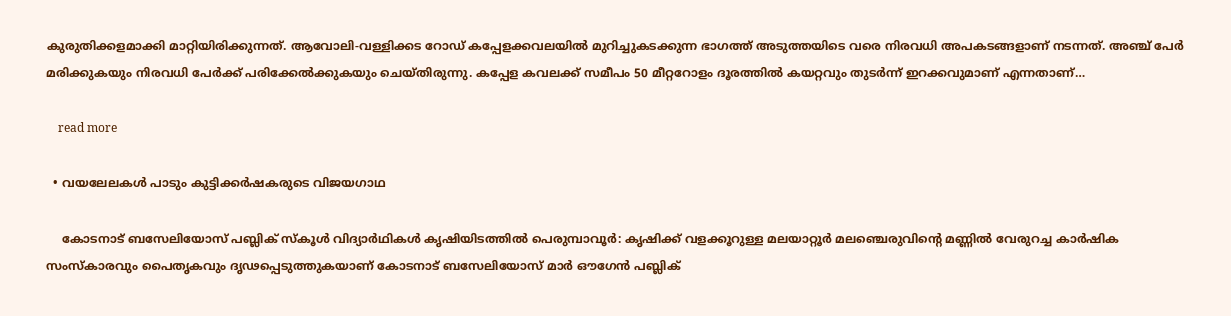കുരുതിക്കളമാക്കി മാറ്റിയിരിക്കുന്നത്. ആവോലി-വള്ളിക്കട റോഡ് കപ്പേളക്കവലയിൽ മുറിച്ചുകടക്കുന്ന ഭാഗത്ത് അടുത്തയിടെ വരെ നിരവധി അപകടങ്ങളാണ് നടന്നത്. അഞ്ച് പേർ മരിക്കുകയും നിരവധി പേർക്ക് പരിക്കേൽക്കുകയും ചെയ്തിരുന്നു. കപ്പേള കവലക്ക് സമീപം 50 മീറ്ററോളം ദൂരത്തിൽ കയറ്റവും തുടർന്ന് ഇറക്കവുമാണ് എന്നതാണ്…

    read more

  • വയലേലകൾ പാടും കുട്ടിക്കർഷകരുടെ വിജയഗാഥ

    കോടനാട് ബസേലിയോസ് പബ്ലിക് സ്‌കൂൾ വിദ്യാര്‍ഥികള്‍ കൃഷിയിടത്തില്‍ പെരുമ്പാവൂര്‍: കൃഷിക്ക് വളക്കൂറുള്ള മലയാറ്റൂര്‍ മലഞ്ചെരുവിന്റെ മണ്ണില്‍ വേരുറച്ച കാര്‍ഷിക സംസ്‌കാരവും പൈതൃകവും ദൃഢപ്പെടുത്തുകയാണ് കോടനാട് ബസേലിയോസ് മാര്‍ ഔഗേന്‍ പബ്ലിക്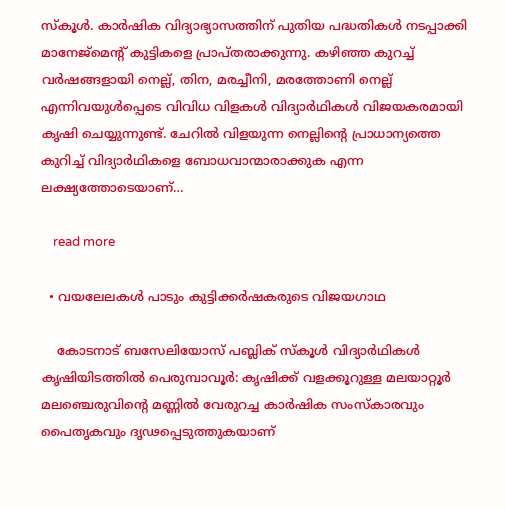സ്‌കൂള്‍. കാര്‍ഷിക വിദ്യാഭ്യാസത്തിന് പുതിയ പദ്ധതികള്‍ നടപ്പാക്കി മാനേജ്‌മെന്റ് കുട്ടികളെ പ്രാപ്തരാക്കുന്നു. കഴിഞ്ഞ കുറച്ച് വര്‍ഷങ്ങളായി നെല്ല്, തിന, മരച്ചീനി, മരത്തോണി നെല്ല് എന്നിവയുള്‍പ്പെടെ വിവിധ വിളകള്‍ വിദ്യാര്‍ഥികള്‍ വിജയകരമായി കൃഷി ചെയ്യുന്നുണ്ട്. ചേറില്‍ വിളയുന്ന നെല്ലിന്റെ പ്രാധാന്യത്തെ കുറിച്ച് വിദ്യാര്‍ഥികളെ ബോധവാന്മാരാക്കുക എന്ന ലക്ഷ്യത്തോടെയാണ്…

    read more

  • വയലേലകൾ പാടും കുട്ടിക്കർഷകരുടെ വിജയഗാഥ

    കോടനാട് ബസേലിയോസ് പബ്ലിക് സ്‌കൂൾ വിദ്യാര്‍ഥികള്‍ കൃഷിയിടത്തില്‍ പെരുമ്പാവൂര്‍: കൃഷിക്ക് വളക്കൂറുള്ള മലയാറ്റൂര്‍ മലഞ്ചെരുവിന്റെ മണ്ണില്‍ വേരുറച്ച കാര്‍ഷിക സംസ്‌കാരവും പൈതൃകവും ദൃഢപ്പെടുത്തുകയാണ്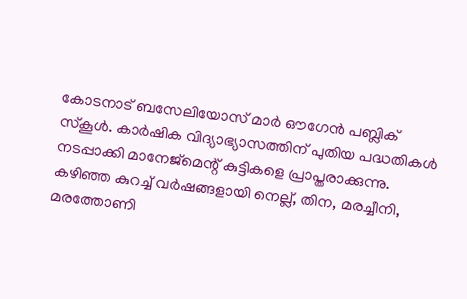കോടനാട് ബസേലിയോസ് മാര്‍ ഔഗേന്‍ പബ്ലിക് സ്‌കൂള്‍. കാര്‍ഷിക വിദ്യാഭ്യാസത്തിന് പുതിയ പദ്ധതികള്‍ നടപ്പാക്കി മാനേജ്‌മെന്റ് കുട്ടികളെ പ്രാപ്തരാക്കുന്നു. കഴിഞ്ഞ കുറച്ച് വര്‍ഷങ്ങളായി നെല്ല്, തിന, മരച്ചീനി, മരത്തോണി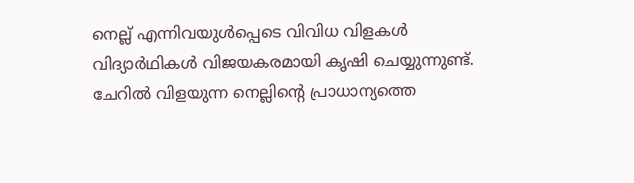നെല്ല് എന്നിവയുള്‍പ്പെടെ വിവിധ വിളകള്‍ വിദ്യാര്‍ഥികള്‍ വിജയകരമായി കൃഷി ചെയ്യുന്നുണ്ട്. ചേറില്‍ വിളയുന്ന നെല്ലിന്റെ പ്രാധാന്യത്തെ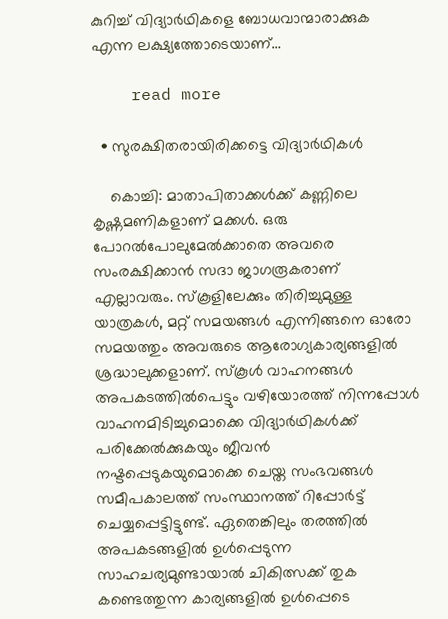കുറിച്ച് വിദ്യാര്‍ഥികളെ ബോധവാന്മാരാക്കുക എന്ന ലക്ഷ്യത്തോടെയാണ്…

    read more

  • സുരക്ഷിതരായിരിക്കട്ടെ വിദ്യാർഥികൾ

    കൊച്ചി: മാതാപിതാക്കൾക്ക് കണ്ണിലെ കൃഷ്ണമണികളാണ് മക്കൾ. ഒരു പോറൽപോലുമേൽക്കാതെ അവരെ സംരക്ഷിക്കാൻ സദാ ജാഗരൂകരാണ് എല്ലാവരും. സ്കൂളിലേക്കും തിരിച്ചുമുള്ള യാത്രകൾ, മറ്റ് സമയങ്ങൾ എന്നിങ്ങനെ ഓരോ സമയത്തും അവരുടെ ആരോഗ്യകാര്യങ്ങളിൽ ശ്രദ്ധാലുക്കളാണ്. സ്കൂൾ വാഹനങ്ങൾ അപകടത്തിൽപെട്ടും വഴിയോരത്ത് നിന്നപ്പോൾ വാഹനമിടിച്ചുമൊക്കെ വിദ്യാർഥികൾക്ക് പരിക്കേൽക്കുകയും ജീവൻ നഷ്ടപ്പെടുകയുമൊക്കെ ചെയ്ത സംഭവങ്ങൾ സമീപകാലത്ത് സംസ്ഥാനത്ത് റിപ്പോർട്ട് ചെയ്യപ്പെട്ടിട്ടുണ്ട്. ഏതെങ്കിലും തരത്തിൽ അപകടങ്ങളിൽ ഉൾപ്പെടുന്ന സാഹചര്യമുണ്ടായാൽ ചികിത്സക്ക് തുക കണ്ടെത്തുന്ന കാര്യങ്ങളിൽ ഉൾപ്പെടെ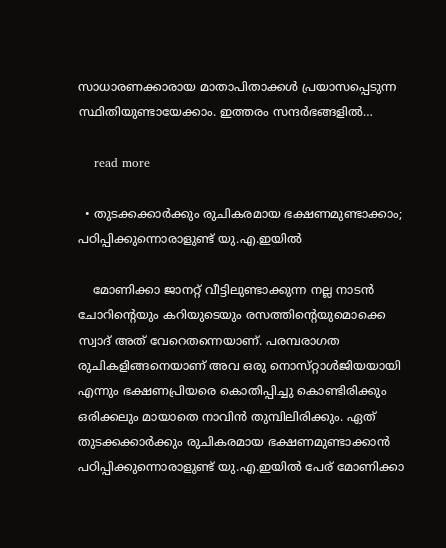സാധാരണക്കാരായ മാതാപിതാക്കൾ പ്രയാസപ്പെടുന്ന സ്ഥിതിയുണ്ടായേക്കാം. ഇത്തരം സന്ദർഭങ്ങളിൽ…

    read more

  • തുടക്കക്കാർക്കും രുചികരമായ ഭക്ഷണമുണ്ടാക്കാം; പഠിപ്പിക്കുന്നൊരാളുണ്ട് യു.എ.ഇയിൽ

    മോണിക്കാ ജാനറ്റ് വീട്ടിലുണ്ടാക്കുന്ന നല്ല നാടൻ ചോറിന്‍റെയും കറിയുടെയും രസത്തിന്‍റെയുമൊക്കെ സ്വാദ് അത് വേറെതന്നെയാണ്. പരമ്പരാഗത രുചികളിങ്ങനെയാണ് അവ ഒരു നൊസ്‌റ്റാൾജിയയായി എന്നും ഭക്ഷണപ്രിയരെ കൊതിപ്പിച്ചു കൊണ്ടിരിക്കും ഒരിക്കലും മായാതെ നാവിൻ തുമ്പിലിരിക്കും. ഏത് തുടക്കക്കാർക്കും രുചികരമായ ഭക്ഷണമുണ്ടാക്കാൻ പഠിപ്പിക്കുന്നൊരാളുണ്ട് യു.എ.ഇയിൽ പേര് മോണിക്കാ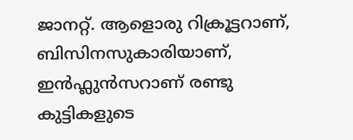ജാനറ്റ്. ആളൊരു റിക്രൂട്ടറാണ്, ബിസിനസുകാരിയാണ്, ഇൻഫ്ലുൻസറാണ് രണ്ടു കുട്ടികളുടെ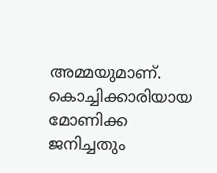അമ്മയുമാണ്. കൊച്ചിക്കാരിയായ മോണിക്ക ജനിച്ചതും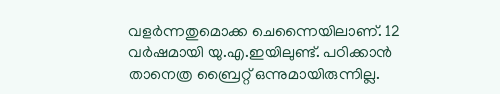വളർന്നതുമൊക്ക ചെന്നൈയിലാണ്. 12 വർഷമായി യു.എ.ഇയിലുണ്ട്. പഠിക്കാൻ താനെത്ര ബ്രൈറ്റ് ഒന്നുമായിരുന്നില്ല.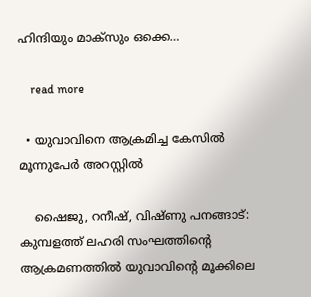ഹിന്ദിയും മാക്സും ഒക്കെ…

    read more

  • യുവാവിനെ ആക്രമിച്ച കേസിൽ മൂന്നുപേർ അറസ്റ്റിൽ

    ഷൈജു, റനീഷ്, വിഷ്ണു പനങ്ങാട്: കുമ്പളത്ത് ലഹരി സംഘത്തിന്‍റെ ആക്രമണത്തിൽ യുവാവിന്‍റെ മൂക്കിലെ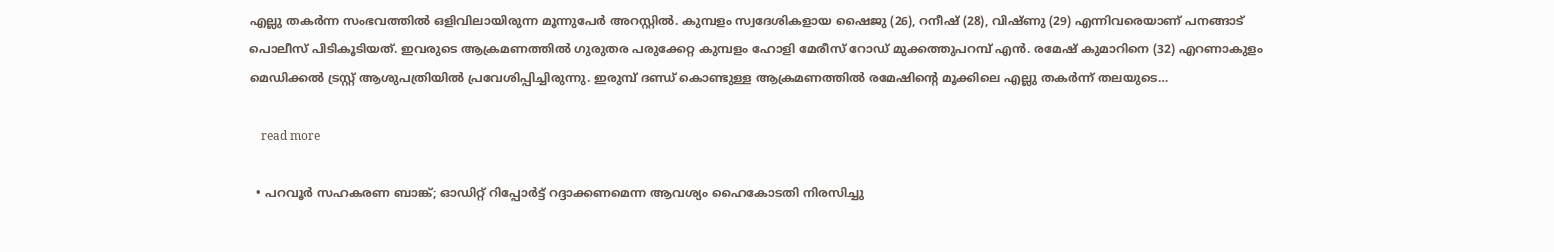എല്ലു തകർന്ന സംഭവത്തിൽ ഒളിവിലായിരുന്ന മൂന്നുപേർ അറസ്റ്റിൽ. കുമ്പളം സ്വദേശികളായ ഷൈജു (26), റനീഷ് (28), വിഷ്ണു (29) എന്നിവരെയാണ് പനങ്ങാട് പൊലീസ് പിടികൂടിയത്. ഇവരുടെ ആക്രമണത്തിൽ ഗുരുതര പരുക്കേറ്റ കുമ്പളം ഹോളി മേരീസ് റോഡ് മുക്കത്തുപറമ്പ് എൻ. രമേഷ് കുമാറിനെ (32) എറണാകുളം മെഡിക്കൽ ട്രസ്റ്റ് ആശുപത്രിയിൽ പ്രവേശിപ്പിച്ചിരുന്നു. ഇരുമ്പ് ദണ്ഡ് കൊണ്ടുള്ള ആക്രമണത്തിൽ രമേഷിന്റെ മൂക്കിലെ എല്ലു തകർന്ന് തലയുടെ…

    read more

  • പറവൂർ സഹകരണ ബാങ്ക്; ഓഡിറ്റ് റിപ്പോർട്ട് റദ്ദാക്കണമെന്ന ആവശ്യം ഹൈകോടതി നിരസിച്ചു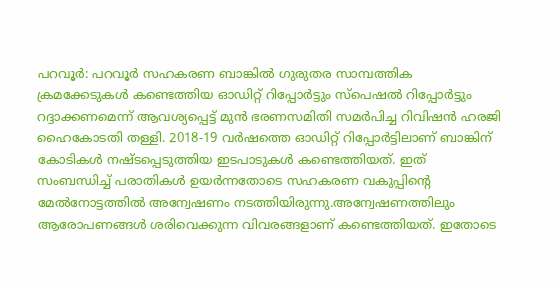പറവൂർ: പറവൂർ സഹകരണ ബാങ്കിൽ ഗുരുതര സാമ്പത്തിക ക്രമക്കേടുകൾ കണ്ടെത്തിയ ഓഡിറ്റ് റിപ്പോർട്ടും സ്പെഷൽ റിപ്പോർട്ടും റദ്ദാക്കണമെന്ന് ആവശ്യപ്പെട്ട് മുൻ ഭരണസമിതി സമർപിച്ച റിവിഷൻ ഹരജി ഹൈകോടതി തള്ളി. 2018-19 വർഷത്തെ ഓഡിറ്റ് റിപ്പോർട്ടിലാണ് ബാങ്കിന് കോടികൾ നഷ്ടപ്പെടുത്തിയ ഇടപാടുകൾ കണ്ടെത്തിയത്. ഇത് സംബന്ധിച്ച് പരാതികൾ ഉയർന്നതോടെ സഹകരണ വകുപ്പിന്‍റെ മേൽനോട്ടത്തിൽ അന്വേഷണം നടത്തിയിരുന്നു.അന്വേഷണത്തിലും ആരോപണങ്ങൾ ശരിവെക്കുന്ന വിവരങ്ങളാണ് കണ്ടെത്തിയത്. ഇതോടെ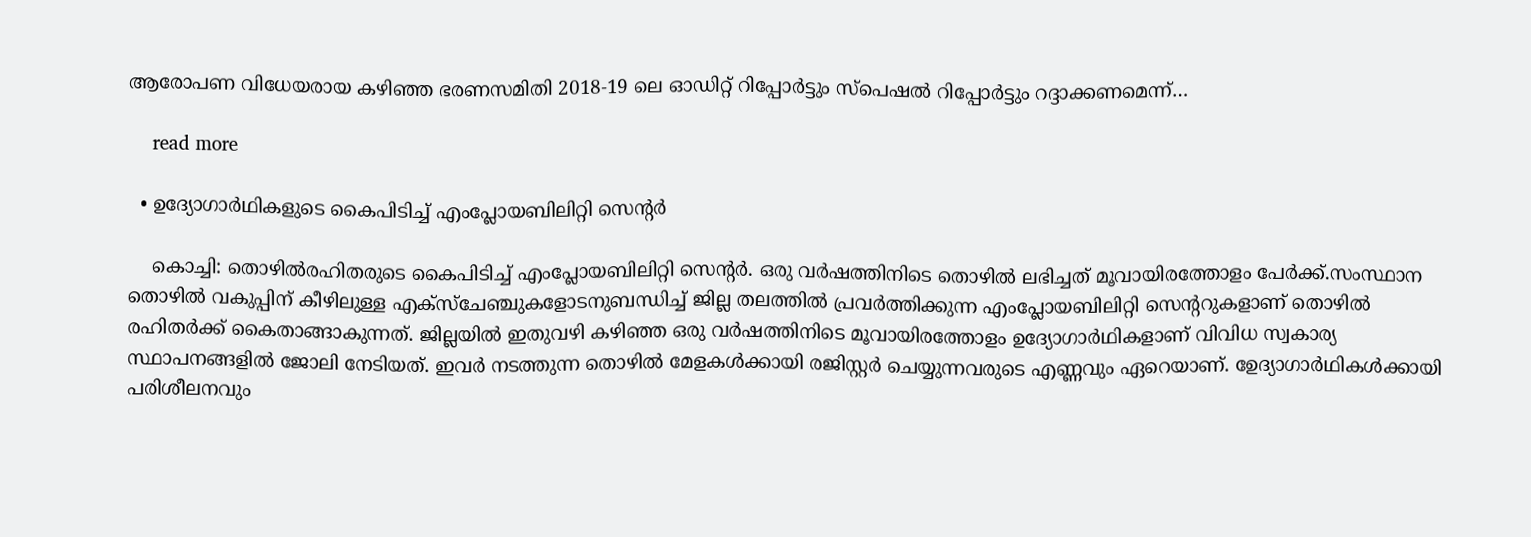ആരോപണ വിധേയരായ കഴിഞ്ഞ ഭരണസമിതി 2018-19 ലെ ഓഡിറ്റ് റിപ്പോർട്ടും സ്പെഷൽ റിപ്പോർട്ടും റദ്ദാക്കണമെന്ന്…

    read more

  • ഉദ്യോഗാർഥികളുടെ കൈപിടിച്ച് എംപ്ലോയബിലിറ്റി സെന്‍റർ

    കൊച്ചി: തൊഴിൽരഹിതരുടെ കൈപിടിച്ച് എംപ്ലോയബിലിറ്റി സെന്‍റർ. ഒരു വർഷത്തിനിടെ തൊഴിൽ ലഭിച്ചത് മൂവായിരത്തോളം പേർക്ക്.സംസ്ഥാന തൊഴിൽ വകുപ്പിന് കീഴിലുള്ള എക്സ്ചേഞ്ചുകളോടനുബന്ധിച്ച് ജില്ല തലത്തിൽ പ്രവർത്തിക്കുന്ന എംപ്ലോയബിലിറ്റി സെന്‍ററുകളാണ് തൊഴിൽ രഹിതർക്ക് കൈതാങ്ങാകുന്നത്. ജില്ലയിൽ ഇതുവഴി കഴിഞ്ഞ ഒരു വർഷത്തിനിടെ മൂവായിരത്തോളം ഉദ്യോഗാർഥികളാണ് വിവിധ സ്വകാര്യ സ്ഥാപനങ്ങളിൽ ജോലി നേടിയത്. ഇവർ നടത്തുന്ന തൊഴിൽ മേളകൾക്കായി രജിസ്റ്റർ ചെയ്യുന്നവരുടെ എണ്ണവും ഏറെയാണ്. ഉേദ്യാഗാർഥികൾക്കായി പരിശീലനവും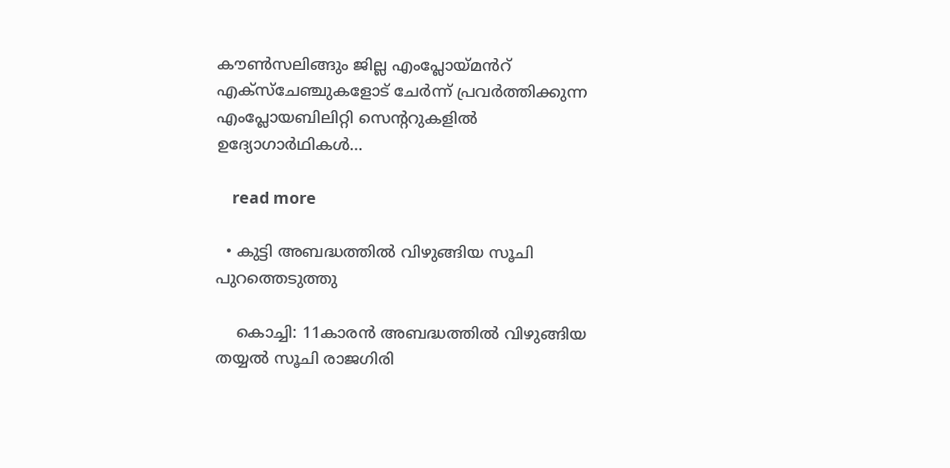കൗൺസലിങ്ങും ജില്ല എംപ്ലോയ്മൻറ് എക്സ്ചേഞ്ചുകളോട് ചേർന്ന് പ്രവർത്തിക്കുന്ന എംപ്ലോയബിലിറ്റി സെന്‍ററുകളിൽ ഉദ്യോഗാർഥികൾ…

    read more

  • കുട്ടി അബദ്ധത്തിൽ വിഴുങ്ങിയ സൂചി പുറത്തെടുത്തു

    കൊച്ചി: 11കാരൻ അബദ്ധത്തിൽ വിഴുങ്ങിയ തയ്യൽ സൂചി രാജഗിരി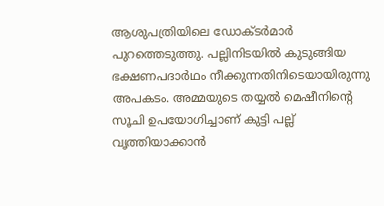ആശുപത്രിയിലെ ഡോക്ടർമാർ പുറത്തെടുത്തു. പല്ലിനിടയിൽ കുടുങ്ങിയ ഭക്ഷണപദാർഥം നീക്കുന്നതിനിടെയായിരുന്നു അപകടം. അമ്മയുടെ തയ്യൽ മെഷീനിന്‍റെ സൂചി ഉപയോഗിച്ചാണ് കുട്ടി പല്ല് വൃത്തിയാക്കാൻ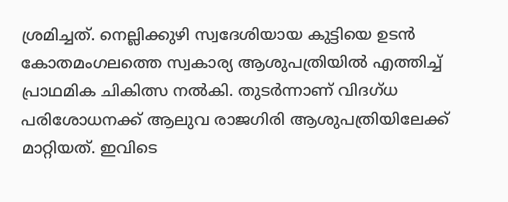ശ്രമിച്ചത്. നെല്ലിക്കുഴി സ്വദേശിയായ കുട്ടിയെ ഉടൻ കോതമംഗലത്തെ സ്വകാര്യ ആശുപത്രിയിൽ എത്തിച്ച് പ്രാഥമിക ചികിത്സ നൽകി. തുടർന്നാണ് വിദഗ്ധ പരിശോധനക്ക് ആലുവ രാജഗിരി ആശുപത്രിയിലേക്ക് മാറ്റിയത്. ഇവിടെ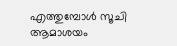എത്തുമ്പോൾ സൂചി ആമാശയം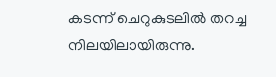കടന്ന് ചെറുകുടലിൽ തറച്ച നിലയിലായിരുന്നു.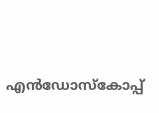എൻഡോസ്കോപ്പ്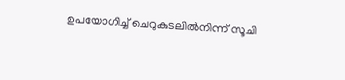ഉപയോഗിച്ച് ചെറുകുടലിൽനിന്ന് സൂചി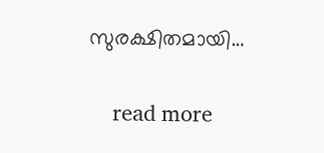സുരക്ഷിതമായി…

    read more